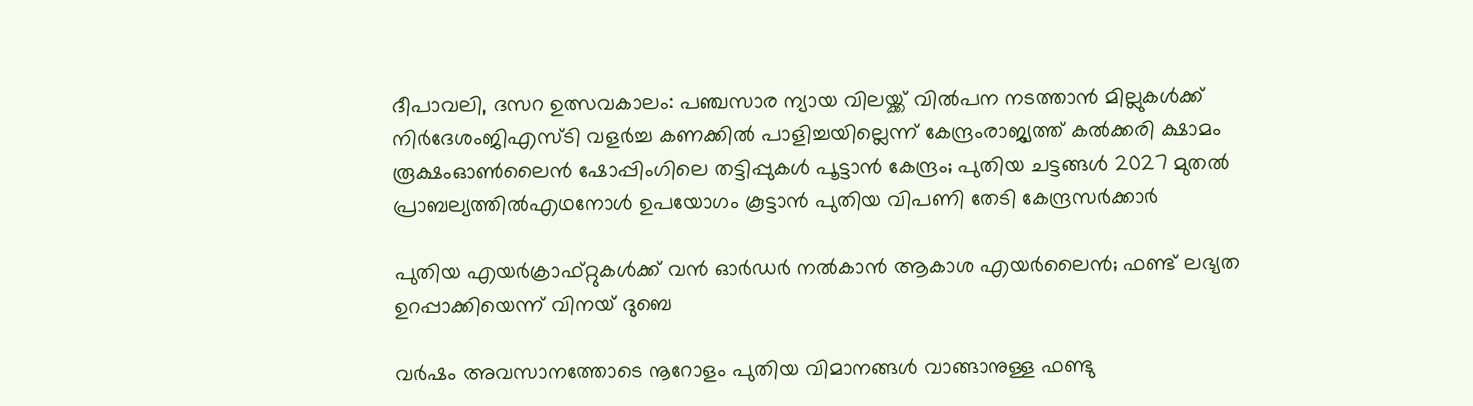ദീപാവലി, ദസറ ഉത്സവകാലം: പഞ്ചസാര ന്യായ വിലയ്ക്ക് വിൽപന നടത്താൻ മില്ലുകൾക്ക് നിർദേശംജിഎസ്ടി വളര്‍ച്ച കണക്കില്‍ പാളിച്ചയില്ലെന്ന് കേന്ദ്രംരാജ്യത്ത് കൽക്കരി ക്ഷാമം രൂക്ഷംഓൺലൈൻ ഷോപ്പിംഗിലെ തട്ടിപ്പുകൾ പൂട്ടാൻ കേന്ദ്രം; പുതിയ ചട്ടങ്ങൾ 2027 മുതൽ പ്രാബല്യത്തിൽഎഥനോള്‍ ഉപയോഗം കൂട്ടാൻ പുതിയ വിപണി തേടി കേന്ദ്രസർക്കാർ

പുതിയ എയര്‍ക്രാഫ്റ്റുകള്‍ക്ക് വന്‍ ഓര്‍ഡര്‍ നല്‍കാന്‍ ആകാശ എയര്‍ലൈന്‍; ഫണ്ട് ലഭ്യത ഉറപ്പാക്കിയെന്ന് വിനയ് ദുബെ

വര്‍ഷം അവസാനത്തോടെ നൂറോളം പുതിയ വിമാനങ്ങള്‍ വാങ്ങാനുള്ള ഫണ്ടു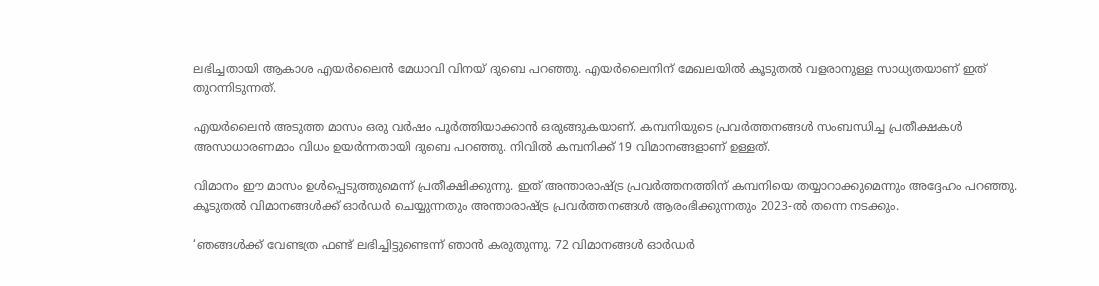ലഭിച്ചതായി ആകാശ എയര്‍ലൈന്‍ മേധാവി വിനയ് ദുബെ പറഞ്ഞു. എയര്‍ലൈനിന് മേഖലയില്‍ കൂടുതല്‍ വളരാനുള്ള സാധ്യതയാണ് ഇത് തുറന്നിടുന്നത്.

എയര്‍ലൈന്‍ അടുത്ത മാസം ഒരു വര്‍ഷം പൂര്‍ത്തിയാക്കാന്‍ ഒരുങ്ങുകയാണ്. കമ്പനിയുടെ പ്രവര്‍ത്തനങ്ങള്‍ സംബന്ധിച്ച പ്രതീക്ഷകള്‍ അസാധാരണമാം വിധം ഉയര്‍ന്നതായി ദുബെ പറഞ്ഞു. നിവില്‍ കമ്പനിക്ക് 19 വിമാനങ്ങളാണ് ഉള്ളത്.

വിമാനം ഈ മാസം ഉള്‍പ്പെടുത്തുമെന്ന് പ്രതീക്ഷിക്കുന്നു. ഇത് അന്താരാഷ്ട്ര പ്രവര്‍ത്തനത്തിന് കമ്പനിയെ തയ്യാറാക്കുമെന്നും അദ്ദേഹം പറഞ്ഞു. കൂടുതല്‍ വിമാനങ്ങള്‍ക്ക് ഓര്‍ഡര്‍ ചെയ്യുന്നതും അന്താരാഷ്ട്ര പ്രവര്‍ത്തനങ്ങള്‍ ആരംഭിക്കുന്നതും 2023-ല്‍ തന്നെ നടക്കും.

‘ഞങ്ങള്‍ക്ക് വേണ്ടത്ര ഫണ്ട് ലഭിച്ചിട്ടുണ്ടെന്ന് ഞാന്‍ കരുതുന്നു. 72 വിമാനങ്ങള്‍ ഓര്‍ഡര്‍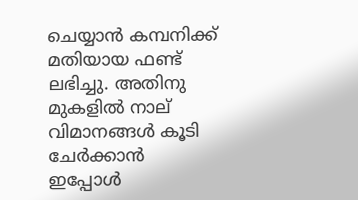ചെയ്യാന്‍ കമ്പനിക്ക് മതിയായ ഫണ്ട് ലഭിച്ചു. അതിനു മുകളില്‍ നാല് വിമാനങ്ങള്‍ കൂടി ചേര്‍ക്കാന്‍ ഇപ്പോള്‍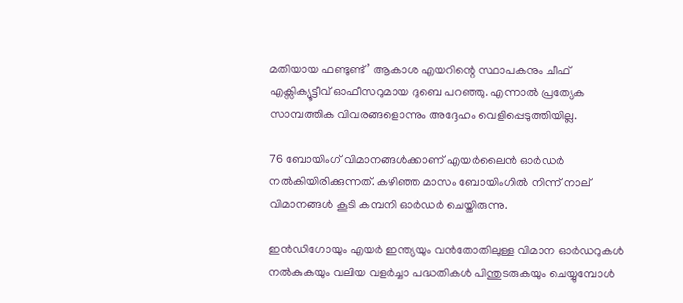മതിയായ ഫണ്ടുണ്ട്’ ആകാശ എയറിന്റെ സ്ഥാപകനും ചീഫ് എക്സിക്യൂട്ടീവ് ഓഫീസറുമായ ദുബെ പറഞ്ഞു. എന്നാല്‍ പ്രത്യേക സാമ്പത്തിക വിവരങ്ങളൊന്നും അദ്ദേഹം വെളിപ്പെടുത്തിയില്ല.

76 ബോയിംഗ് വിമാനങ്ങള്‍ക്കാണ് എയര്‍ലൈന്‍ ഓര്‍ഡര്‍ നല്‍കിയിരിക്കുന്നത്. കഴിഞ്ഞ മാസം ബോയിംഗില്‍ നിന്ന് നാല് വിമാനങ്ങള്‍ കൂടി കമ്പനി ഓര്‍ഡര്‍ ചെയ്തിരുന്നു.

ഇന്‍ഡിഗോയും എയര്‍ ഇന്ത്യയും വന്‍തോതിലുള്ള വിമാന ഓര്‍ഡറുകള്‍ നല്‍കുകയും വലിയ വളര്‍ച്ചാ പദ്ധതികള്‍ പിന്തുടരുകയും ചെയ്യുമ്പോള്‍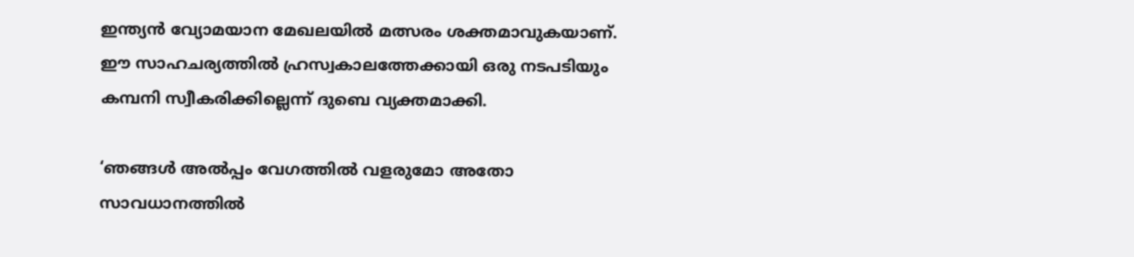ഇന്ത്യന്‍ വ്യോമയാന മേഖലയില്‍ മത്സരം ശക്തമാവുകയാണ്. ഈ സാഹചര്യത്തില്‍ ഹ്രസ്വകാലത്തേക്കായി ഒരു നടപടിയും കമ്പനി സ്വീകരിക്കില്ലെന്ന് ദുബെ വ്യക്തമാക്കി.

‘ഞങ്ങള്‍ അല്‍പ്പം വേഗത്തില്‍ വളരുമോ അതോ സാവധാനത്തില്‍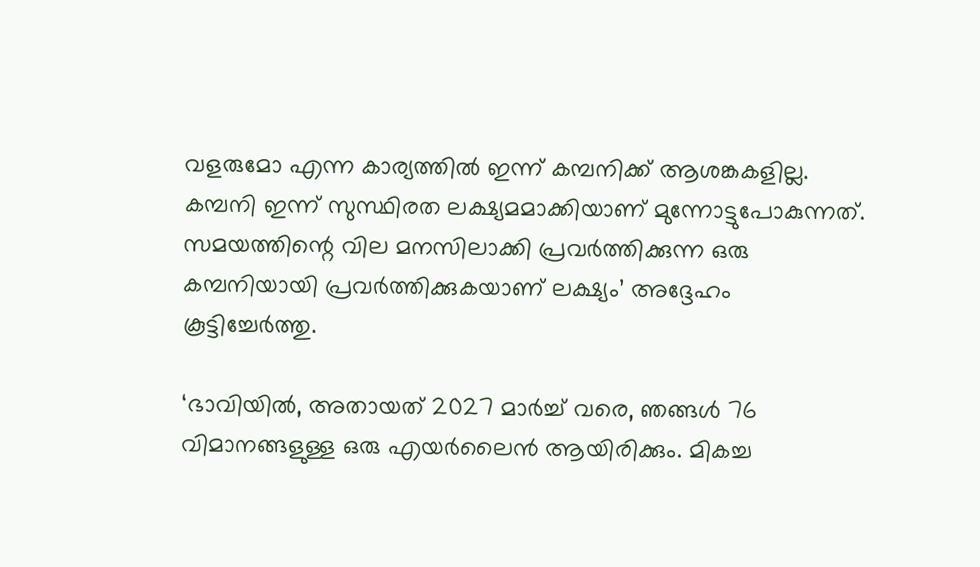വളരുമോ എന്ന കാര്യത്തില്‍ ഇന്ന് കമ്പനിക്ക് ആശങ്കകളില്ല. കമ്പനി ഇന്ന് സുസ്ഥിരത ലക്ഷ്യമമാക്കിയാണ് മുന്നോട്ടുപോകുന്നത്. സമയത്തിന്റെ വില മനസിലാക്കി പ്രവര്‍ത്തിക്കുന്ന ഒരു കമ്പനിയായി പ്രവര്‍ത്തിക്കുകയാണ് ലക്ഷ്യം’ അദ്ദേഹം കൂട്ടിച്ചേര്‍ത്തു.

‘ഭാവിയില്‍, അതായത് 2027 മാര്‍ച്ച് വരെ, ഞങ്ങള്‍ 76 വിമാനങ്ങളുള്ള ഒരു എയര്‍ലൈന്‍ ആയിരിക്കും. മികച്ച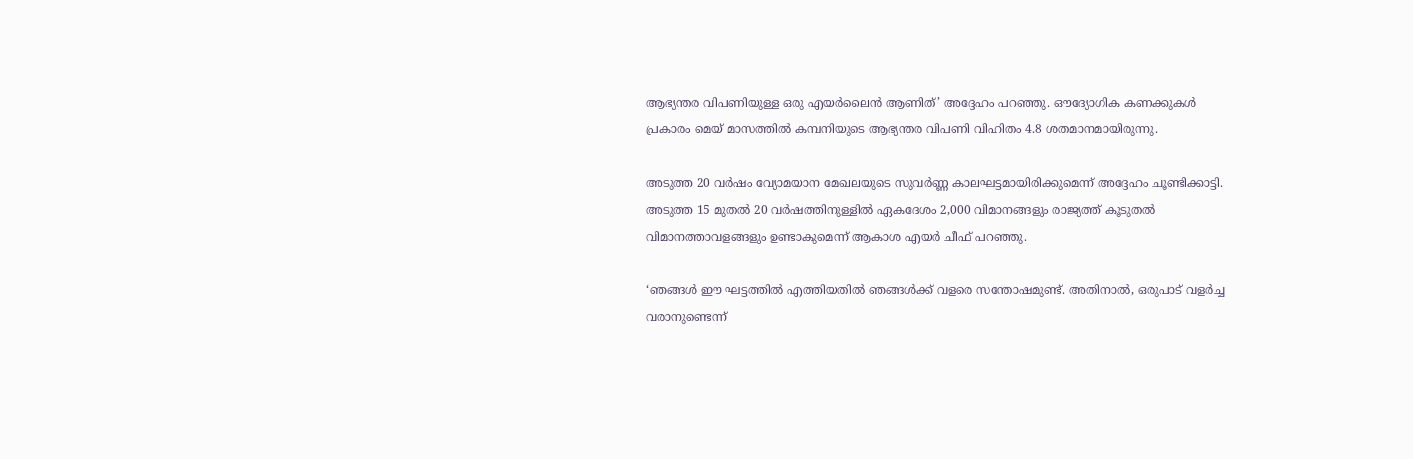ആഭ്യന്തര വിപണിയുള്ള ഒരു എയര്‍ലൈന്‍ ആണിത്’ അദ്ദേഹം പറഞ്ഞു. ഔദ്യോഗിക കണക്കുകള്‍ പ്രകാരം മെയ് മാസത്തില്‍ കമ്പനിയുടെ ആഭ്യന്തര വിപണി വിഹിതം 4.8 ശതമാനമായിരുന്നു.

അടുത്ത 20 വര്‍ഷം വ്യോമയാന മേഖലയുടെ സുവര്‍ണ്ണ കാലഘട്ടമായിരിക്കുമെന്ന് അദ്ദേഹം ചൂണ്ടിക്കാട്ടി. അടുത്ത 15 മുതല്‍ 20 വര്‍ഷത്തിനുള്ളില്‍ ഏകദേശം 2,000 വിമാനങ്ങളും രാജ്യത്ത് കൂടുതല്‍ വിമാനത്താവളങ്ങളും ഉണ്ടാകുമെന്ന് ആകാശ എയര്‍ ചീഫ് പറഞ്ഞു.

‘ഞങ്ങള്‍ ഈ ഘട്ടത്തില്‍ എത്തിയതില്‍ ഞങ്ങള്‍ക്ക് വളരെ സന്തോഷമുണ്ട്. അതിനാല്‍, ഒരുപാട് വളര്‍ച്ച വരാനുണ്ടെന്ന്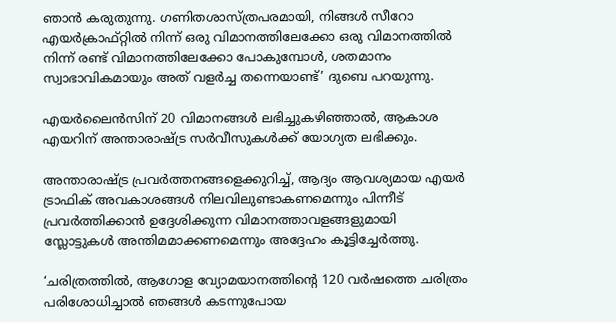ഞാന്‍ കരുതുന്നു. ഗണിതശാസ്ത്രപരമായി, നിങ്ങള്‍ സീറോ എയര്‍ക്രാഫ്റ്റില്‍ നിന്ന് ഒരു വിമാനത്തിലേക്കോ ഒരു വിമാനത്തില്‍ നിന്ന് രണ്ട് വിമാനത്തിലേക്കോ പോകുമ്പോള്‍, ശതമാനം സ്വാഭാവികമായും അത് വളര്‍ച്ച തന്നെയാണ്ട്’ ദുബെ പറയുന്നു.

എയര്‍ലൈന്‍സിന് 20 വിമാനങ്ങള്‍ ലഭിച്ചുകഴിഞ്ഞാല്‍, ആകാശ എയറിന് അന്താരാഷ്ട്ര സര്‍വീസുകള്‍ക്ക് യോഗ്യത ലഭിക്കും.

അന്താരാഷ്ട്ര പ്രവര്‍ത്തനങ്ങളെക്കുറിച്ച്, ആദ്യം ആവശ്യമായ എയര്‍ ട്രാഫിക് അവകാശങ്ങള്‍ നിലവിലുണ്ടാകണമെന്നും പിന്നീട് പ്രവര്‍ത്തിക്കാന്‍ ഉദ്ദേശിക്കുന്ന വിമാനത്താവളങ്ങളുമായി സ്ലോട്ടുകള്‍ അന്തിമമാക്കണമെന്നും അദ്ദേഹം കൂട്ടിച്ചേര്‍ത്തു.

‘ചരിത്രത്തില്‍, ആഗോള വ്യോമയാനത്തിന്റെ 120 വര്‍ഷത്തെ ചരിത്രം പരിശോധിച്ചാല്‍ ഞങ്ങള്‍ കടന്നുപോയ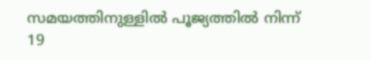സമയത്തിനുള്ളില്‍ പൂജ്യത്തില്‍ നിന്ന് 19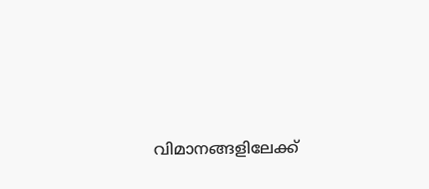വിമാനങ്ങളിലേക്ക്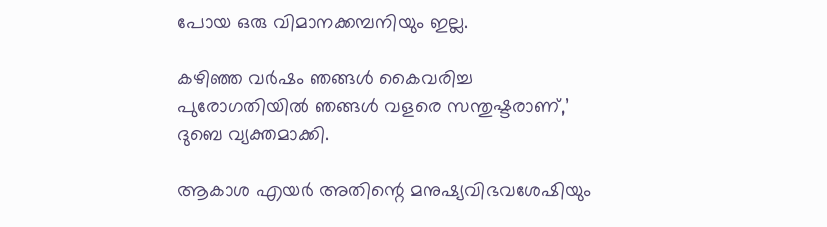പോയ ഒരു വിമാനക്കമ്പനിയും ഇല്ല.

കഴിഞ്ഞ വര്‍ഷം ഞങ്ങള്‍ കൈവരിച്ച പുരോഗതിയില്‍ ഞങ്ങള്‍ വളരെ സന്തുഷ്ടരാണ്,’ ദുബെ വ്യക്തമാക്കി.

ആകാശ എയര്‍ അതിന്റെ മനുഷ്യവിഭവശേഷിയും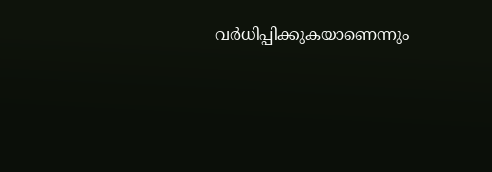വര്‍ധിപ്പിക്കുകയാണെന്നും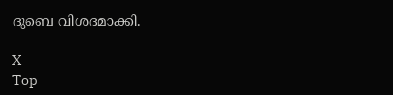ദുബെ വിശദമാക്കി.

X
Top